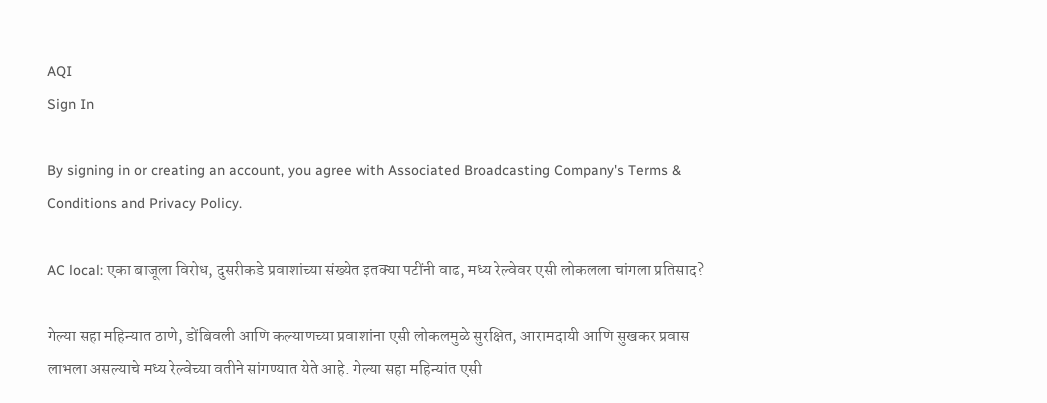AQI
Sign In

By signing in or creating an account, you agree with Associated Broadcasting Company's Terms & Conditions and Privacy Policy.

AC local: एका बाजूला विरोध, दुसरीकडे प्रवाशांच्या संख्येत इतक्या पटींनी वाढ, मध्य रेल्वेवर एसी लोकलला चांगला प्रतिसाद?

गेल्या सहा महिन्यात ठाणे, डोंबिवली आणि कल्याणच्या प्रवाशांना एसी लोकलमुळे सुरक्षित, आरामदायी आणि सुखकर प्रवास लाभला असल्याचे मध्य रेल्वेच्या वतीने सांगण्यात येते आहे. गेल्या सहा महिन्यांत एसी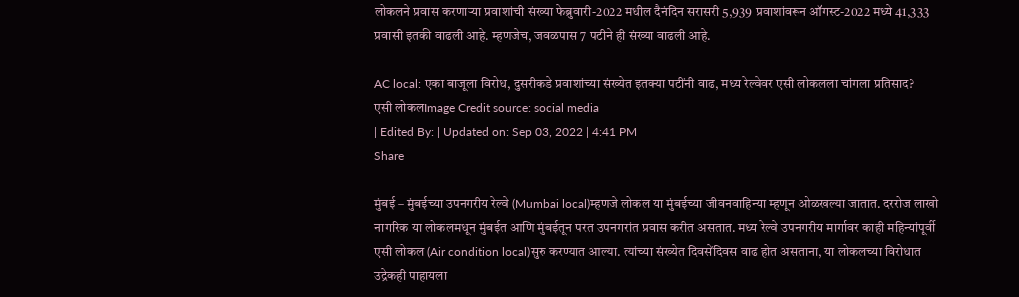लोकलने प्रवास करणाऱ्या प्रवाशांची संख्या फेब्रुवारी-2022 मधील दैनंदिन सरासरी 5,939 प्रवाशांवरून ऑगस्ट-2022 मध्ये 41,333 प्रवासी इतकी वाढली आहे. म्हणजेच, जवळपास 7 पटीने ही संख्या वाढली आहे.

AC local: एका बाजूला विरोध, दुसरीकडे प्रवाशांच्या संख्येत इतक्या पटींनी वाढ, मध्य रेल्वेवर एसी लोकलला चांगला प्रतिसाद?
एसी लोकलImage Credit source: social media
| Edited By: | Updated on: Sep 03, 2022 | 4:41 PM
Share

मुंबई – मुंबईच्या उपनगरीय रेल्वे (Mumbai local)म्हणजे लोकल या मुंबईच्या जीवनवाहिन्या म्हणून ओळखल्या जातात. दररोज लाखो नागरिक या लोकलमधून मुंबईत आणि मुंबईतून परत उपनगरांत प्रवास करीत असतात. मध्य रेल्वे उपनगरीय मार्गावर काही महिन्यांपूर्वी एसी लोकल (Air condition local)सुरु करण्यात आल्या. त्यांच्या संख्येत दिवसेंदिवस वाढ होत असताना, या लोकलच्या विरोधात उद्रेकही पाहायला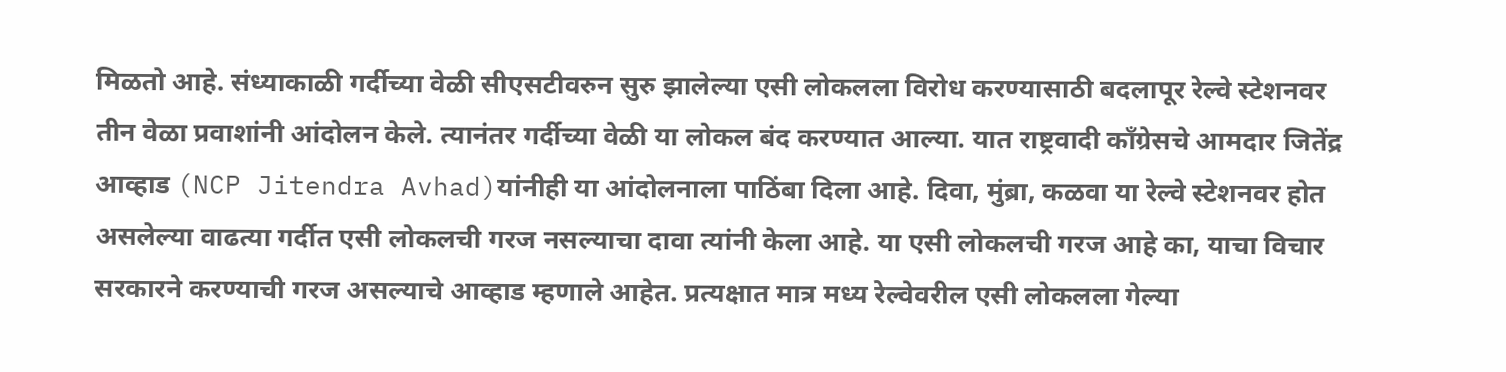मिळतो आहे. संध्याकाळी गर्दीच्या वेळी सीएसटीवरुन सुरु झालेल्या एसी लोकलला विरोध करण्यासाठी बदलापूर रेल्वे स्टेशनवर तीन वेळा प्रवाशांनी आंदोलन केले. त्यानंतर गर्दीच्या वेळी या लोकल बंद करण्यात आल्या. यात राष्ट्रवादी काँग्रेसचे आमदार जितेंद्र आव्हाड (NCP Jitendra Avhad)यांनीही या आंदोलनाला पाठिंबा दिला आहे. दिवा, मुंब्रा, कळवा या रेल्वे स्टेशनवर होत असलेल्या वाढत्या गर्दीत एसी लोकलची गरज नसल्याचा दावा त्यांनी केला आहे. या एसी लोकलची गरज आहे का, याचा विचार सरकारने करण्याची गरज असल्याचे आव्हाड म्हणाले आहेत. प्रत्यक्षात मात्र मध्य रेल्वेवरील एसी लोकलला गेल्या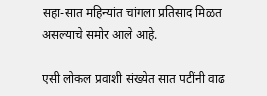सहा-सात महिन्यांत चांगला प्रतिसाद मिळत असल्याचे समोर आले आहे.

एसी लोकल प्रवाशी संख्येत सात पटींनी वाढ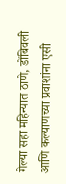गेल्या सहा महिन्यात ठाणे, डोंबिवली आणि कल्याणच्या प्रवाशांना एसी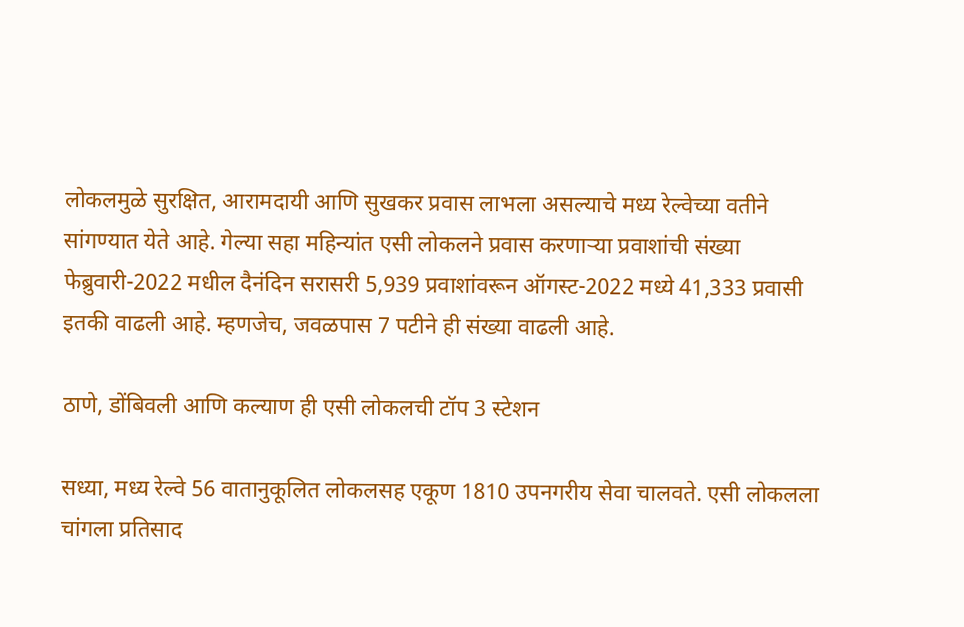लोकलमुळे सुरक्षित, आरामदायी आणि सुखकर प्रवास लाभला असल्याचे मध्य रेल्वेच्या वतीने सांगण्यात येते आहे. गेल्या सहा महिन्यांत एसी लोकलने प्रवास करणाऱ्या प्रवाशांची संख्या फेब्रुवारी-2022 मधील दैनंदिन सरासरी 5,939 प्रवाशांवरून ऑगस्ट-2022 मध्ये 41,333 प्रवासी इतकी वाढली आहे. म्हणजेच, जवळपास 7 पटीने ही संख्या वाढली आहे.

ठाणे, डोंबिवली आणि कल्याण ही एसी लोकलची टॉप 3 स्टेशन

सध्या, मध्य रेल्वे 56 वातानुकूलित लोकलसह एकूण 1810 उपनगरीय सेवा चालवते. एसी लोकलला चांगला प्रतिसाद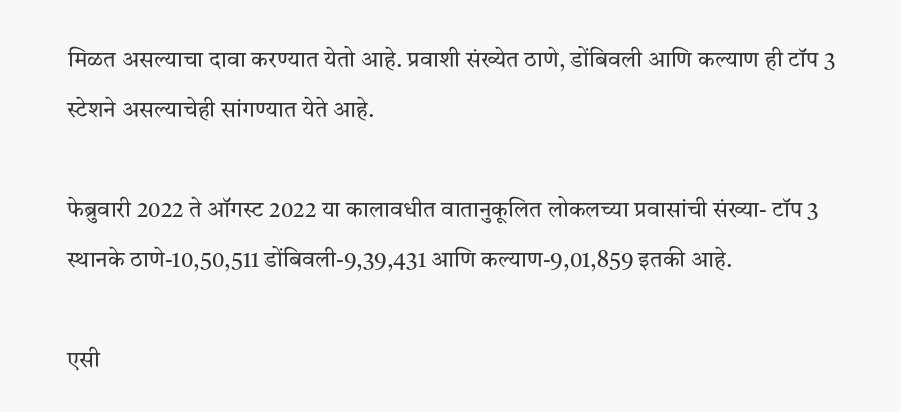मिळत असल्याचा दावा करण्यात येतो आहे. प्रवाशी संख्येत ठाणे, डोंबिवली आणि कल्याण ही टॉप 3 स्टेशने असल्याचेही सांगण्यात येते आहे.

फेब्रुवारी 2022 ते ऑगस्ट 2022 या कालावधीत वातानुकूलित लोकलच्या प्रवासांची संख्या- टॉप 3 स्थानके ठाणे-10,50,511 डोंबिवली-9,39,431 आणि कल्याण-9,01,859 इतकी आहे.

एसी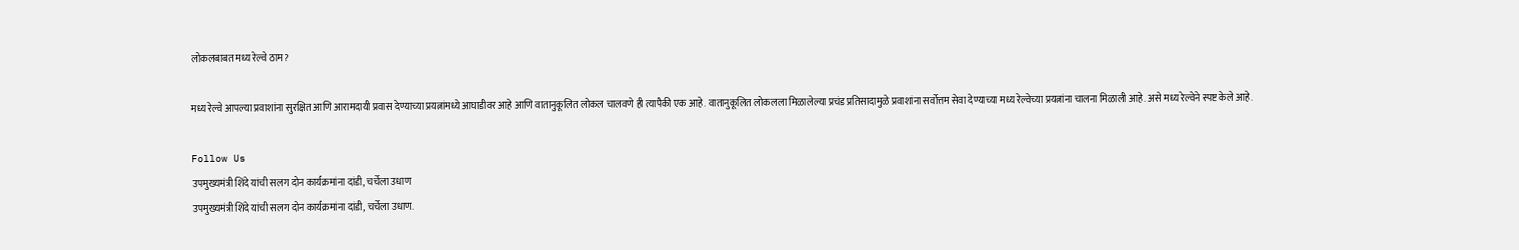लोकलबाबत मध्य रेल्वे ठाम?

मध्य रेल्वे आपल्या प्रवाशांना सुरक्षित आणि आरामदायी प्रवास देण्याच्या प्रयत्नांमध्ये आघाडीवर आहे आणि वातानुकूलित लोकल चालवणे ही त्यापैकी एक आहे. वातानुकूलित लोकलला मिळालेल्या प्रचंड प्रतिसादामुळे प्रवाशांना सर्वोत्तम सेवा देण्याच्या मध्य रेल्वेच्या प्रयत्नांना चालना मिळाली आहे. असे मध्य रेल्वेने स्पष्ट केले आहे.

Follow Us
उपमुख्यमंत्री शिंदे यांची सलग दोन कार्यक्रमांना दांडी, चर्चेला उधाण
उपमुख्यमंत्री शिंदे यांची सलग दोन कार्यक्रमांना दांडी, चर्चेला उधाण.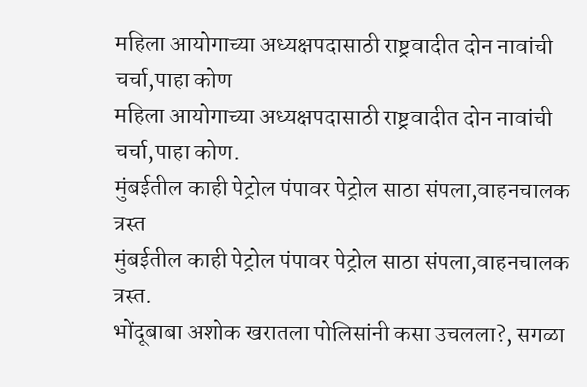महिला आयोगाच्या अध्यक्षपदासाठी राष्ट्रवादीत दोन नावांची चर्चा,पाहा कोण
महिला आयोगाच्या अध्यक्षपदासाठी राष्ट्रवादीत दोन नावांची चर्चा,पाहा कोण.
मुंबईतील काही पेट्रोल पंपावर पेट्रोल साठा संपला,वाहनचालक त्रस्त
मुंबईतील काही पेट्रोल पंपावर पेट्रोल साठा संपला,वाहनचालक त्रस्त.
भोंदूबाबा अशोक खरातला पोलिसांनी कसा उचलला?, सगळा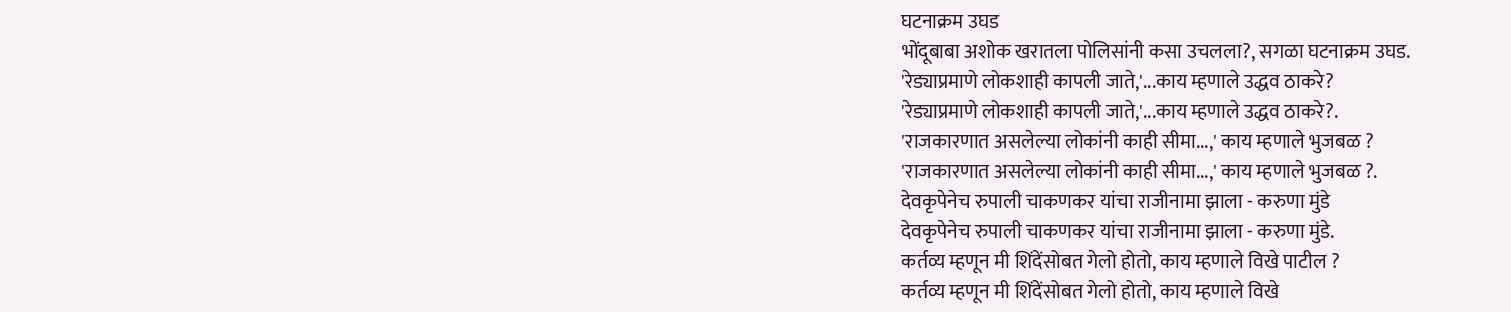घटनाक्रम उघड
भोंदूबाबा अशोक खरातला पोलिसांनी कसा उचलला?, सगळा घटनाक्रम उघड.
'रेड्याप्रमाणे लोकशाही कापली जाते,'...काय म्हणाले उद्धव ठाकरे?
'रेड्याप्रमाणे लोकशाही कापली जाते,'...काय म्हणाले उद्धव ठाकरे?.
'राजकारणात असलेल्या लोकांनी काही सीमा...,' काय म्हणाले भुजबळ ?
'राजकारणात असलेल्या लोकांनी काही सीमा...,' काय म्हणाले भुजबळ ?.
देवकृपेनेच रुपाली चाकणकर यांचा राजीनामा झाला - करुणा मुंडे
देवकृपेनेच रुपाली चाकणकर यांचा राजीनामा झाला - करुणा मुंडे.
कर्तव्य म्हणून मी शिंदेंसोबत गेलो होतो, काय म्हणाले विखे पाटील ?
कर्तव्य म्हणून मी शिंदेंसोबत गेलो होतो, काय म्हणाले विखे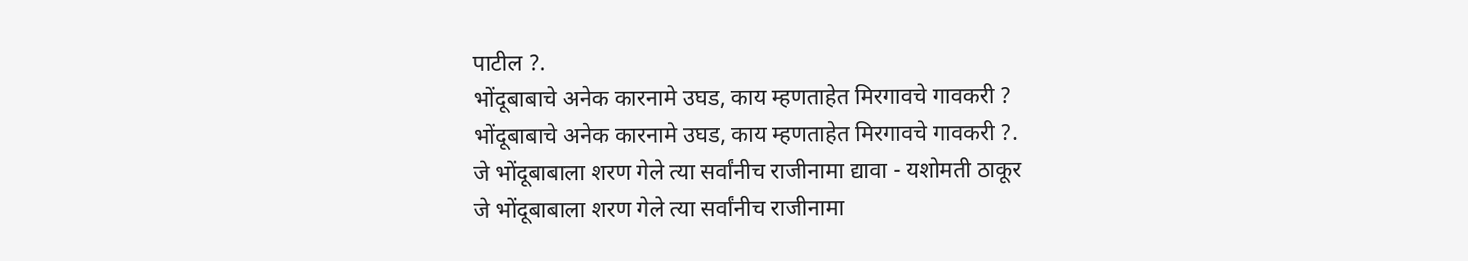पाटील ?.
भोंदूबाबाचे अनेक कारनामे उघड, काय म्हणताहेत मिरगावचे गावकरी ?
भोंदूबाबाचे अनेक कारनामे उघड, काय म्हणताहेत मिरगावचे गावकरी ?.
जे भोंदूबाबाला शरण गेले त्या सर्वांनीच राजीनामा द्यावा - यशोमती ठाकूर
जे भोंदूबाबाला शरण गेले त्या सर्वांनीच राजीनामा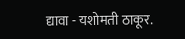द्यावा - यशोमती ठाकूर.